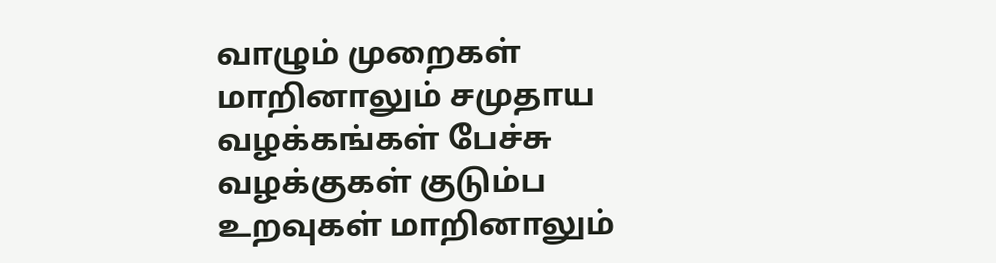வாழும் முறைகள் மாறினாலும் சமுதாய வழக்கங்கள் பேச்சு வழக்குகள் குடும்ப உறவுகள் மாறினாலும்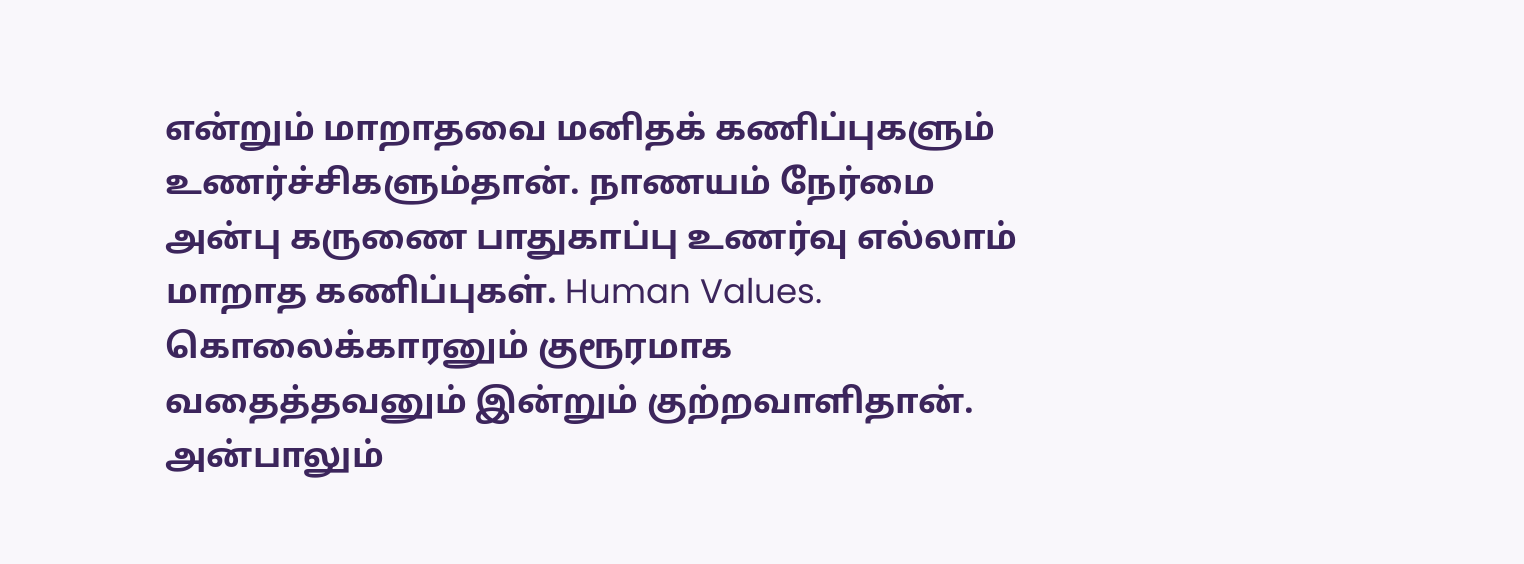என்றும் மாறாதவை மனிதக் கணிப்புகளும் உணர்ச்சிகளும்தான். நாணயம் நேர்மை அன்பு கருணை பாதுகாப்பு உணர்வு எல்லாம் மாறாத கணிப்புகள். Human Values. கொலைக்காரனும் குரூரமாக வதைத்தவனும் இன்றும் குற்றவாளிதான். அன்பாலும்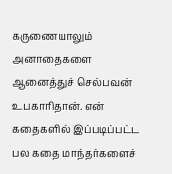கருணையாலும் அனாதைகளை ஆனைத்துச் செல்பவன் உபகாரிதான். என் கதைகளில் இப்படிப்பட்ட பல கதை மாந்தர்களைச்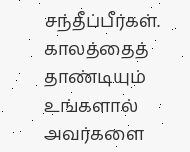சந்தீப்பீர்கள். காலத்தைத் தாண்டியும் உங்களால் அவர்களை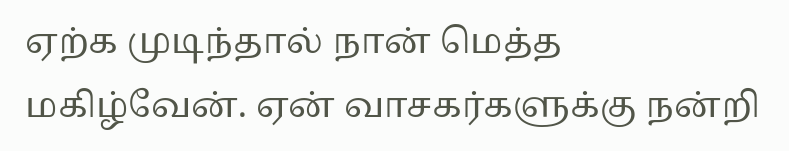ஏற்க முடிந்தால் நான் மெத்த மகிழ்வேன். ஏன் வாசகர்களுக்கு நன்றி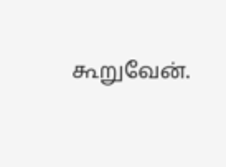கூறுவேன்.